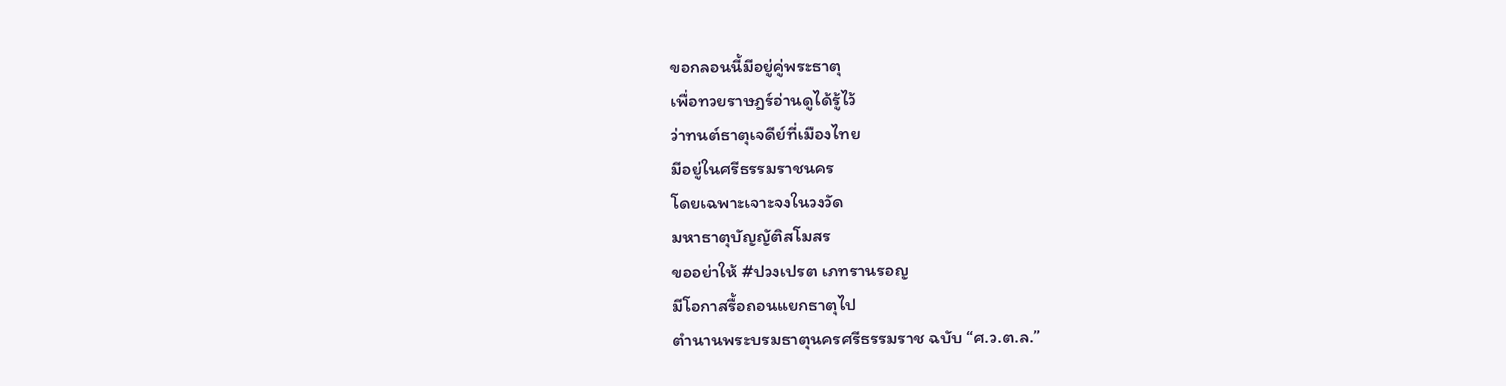ขอกลอนนี้มีอยู่คู่พระธาตุ
เพื่อทวยราษฎร์อ่านดูได้รู้ไว้
ว่าทนต์ธาตุเจดีย์ที่เมืองไทย
มีอยู่ในศรีธรรมราชนคร
โดยเฉพาะเจาะจงในวงวัด
มหาธาตุบัญญัติสโมสร
ขออย่าให้ #ปวงเปรต เภทรานรอญ
มีโอกาสรื้อถอนแยกธาตุไป
ตำนานพระบรมธาตุนครศรีธรรมราช ฉบับ “ศ.ว.ต.ล.”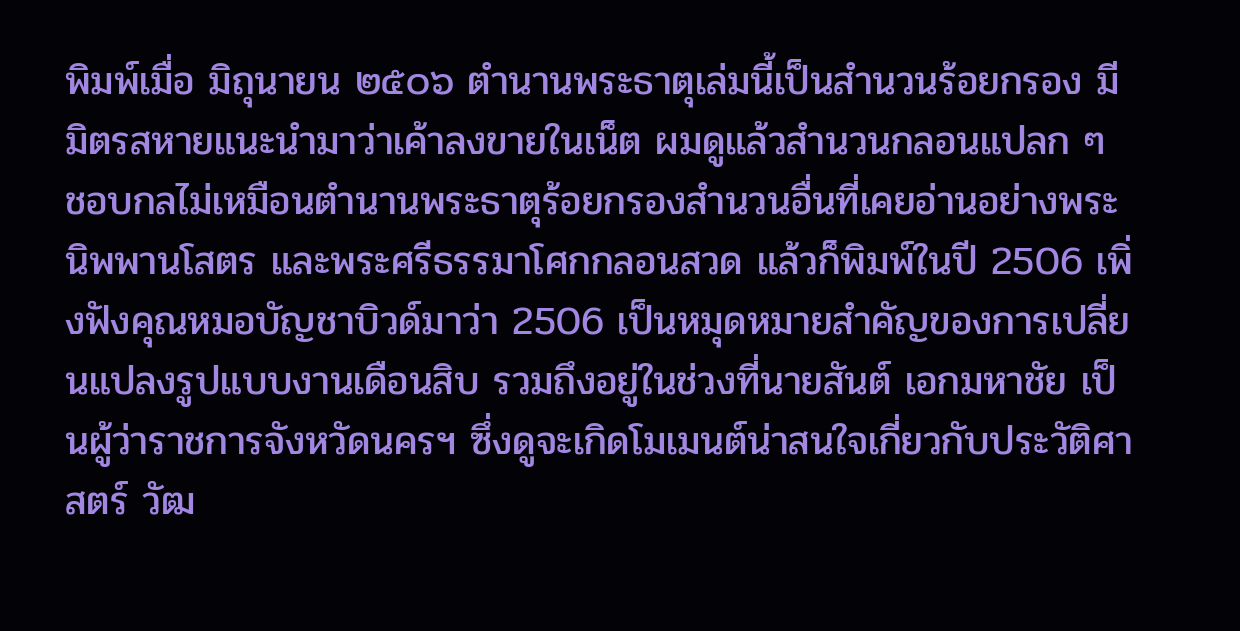พิมพ์เมื่อ มิถุนายน ๒๕๐๖ ตำนานพระธาตุเล่มนี้เป็นสำนวนร้อยกรอง มีมิตรสหายแนะนำมาว่าเค้าลงขายในเน็ต ผมดูแล้วสำนวนกลอนแปลก ๆ ชอบกลไม่เหมือนตำนานพระธาตุร้อยกรองสำนวนอื่นที่เคยอ่านอย่างพระนิพพานโสตร และพระศรีธรรมาโศกกลอนสวด แล้วก็พิมพ์ในปี 2506 เพิ่งฟังคุณหมอบัญชาบิวด์มาว่า 2506 เป็นหมุดหมายสำคัญของการเปลี่ยนแปลงรูปแบบงานเดือนสิบ รวมถึงอยู่ในช่วงที่นายสันต์ เอกมหาชัย เป็นผู้ว่าราชการจังหวัดนครฯ ซึ่งดูจะเกิดโมเมนต์น่าสนใจเกี่ยวกับประวัติศาสตร์ วัฒ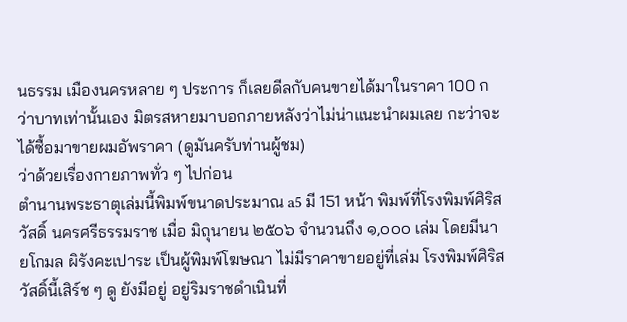นธรรม เมืองนครหลาย ๆ ประการ ก็เลยดีลกับคนขายได้มาในราคา 100 กว่าบาทเท่านั้นเอง มิตรสหายมาบอกภายหลังว่าไม่น่าแนะนำผมเลย กะว่าจะได้ซื้อมาขายผมอัพราคา (ดูมันครับท่านผู้ชม)
ว่าด้วยเรื่องกายภาพทั่ว ๆ ไปก่อน
ตำนานพระธาตุเล่มนี้พิมพ์ขนาดประมาณ a5 มี 151 หน้า พิมพ์ที่โรงพิมพ์ศิริสวัสดิ์ นครศรีธรรมราช เมื่อ มิถุนายน ๒๕๐๖ จำนวนถึง ๑,๐๐๐ เล่ม โดยมีนายโกมล ผิรังคะเปาระ เป็นผู้พิมพ์โฆษณา ไม่มีราคาขายอยู่ที่เล่ม โรงพิมพ์ศิริสวัสดิ์นี้เสิร์ช ๆ ดู ยังมีอยู่ อยู่ริมราชดำเนินที่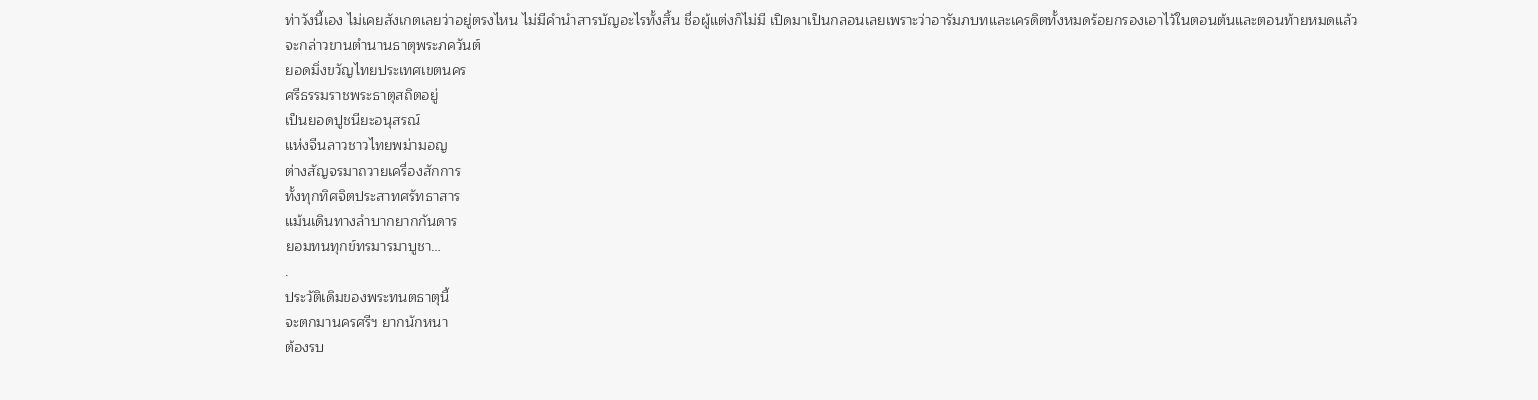ท่าวังนี้เอง ไม่เคยสังเกตเลยว่าอยู่ตรงไหน ไม่มีคำนำสารบัญอะไรทั้งสิ้น ชื่อผู้แต่งก็ไม่มี เปิดมาเป็นกลอนเลยเพราะว่าอารัมภบทและเครดิตทั้งหมดร้อยกรองเอาไว้ในตอนต้นและตอนท้ายหมดแล้ว
จะกล่าวขานตำนานธาตุพระภควันต์
ยอดมิ่งขวัญไทยประเทศเขตนคร
ศรีธรรมราชพระธาตุสถิตอยู่
เป็นยอดปูชนียะอนุสรณ์
แห่งจีนลาวชาวไทยพม่ามอญ
ต่างสัญจรมาถวายเครื่องสักการ
ทั้งทุกทิศจิตประสาทศรัทธาสาร
แม้นเดินทางลำบากยากกันดาร
ยอมทนทุกข์ทรมารมาบูชา…
.
ประวัติเดิมของพระทนตธาตุนี้
จะตกมานครศรีฯ ยากนักหนา
ต้องรบ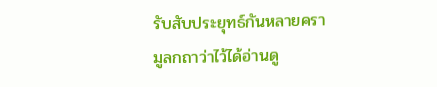รับสับประยุทธ์กันหลายครา
มูลกถาว่าไว้ได้อ่านดู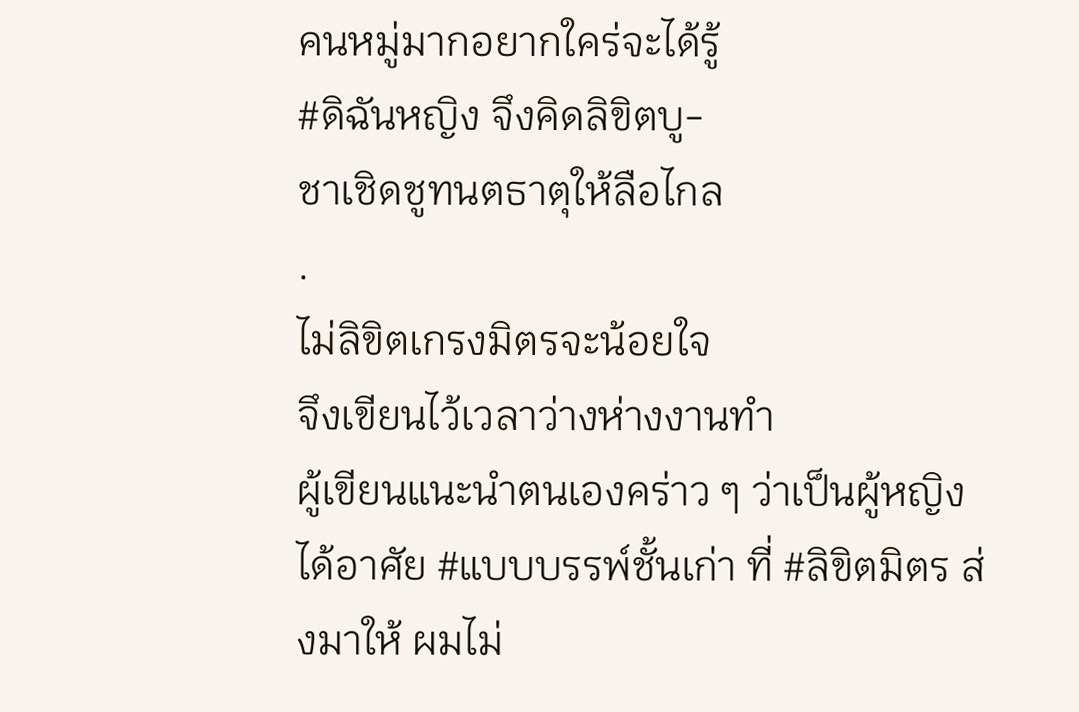คนหมู่มากอยากใคร่จะได้รู้
#ดิฉันหญิง จึงคิดลิขิตบู-
ชาเชิดชูทนตธาตุให้ลือไกล
.
ไม่ลิขิตเกรงมิตรจะน้อยใจ
จึงเขียนไว้เวลาว่างห่างงานทำ
ผู้เขียนแนะนำตนเองคร่าว ๆ ว่าเป็นผู้หญิง ได้อาศัย #แบบบรรพ์ชั้นเก่า ที่ #ลิขิตมิตร ส่งมาให้ ผมไม่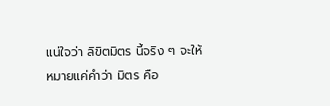แน่ใจว่า ลิขิตมิตร นี้จริง ๆ จะให้หมายแค่คำว่า มิตร คือ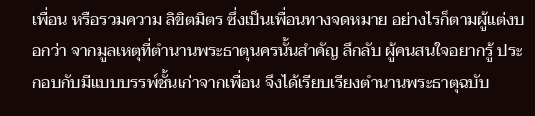เพื่อน หรือรวมความ ลิขิตมิตร ซึ่งเป็นเพื่อนทางจดหมาย อย่างไรก็ตามผู้แต่งบอกว่า จากมูลเหตุที่ตำนานพระธาตุนครนั้นสำคัญ ลึกลับ ผู้คนสนใจอยากรู้ ประกอบกับมีแบบบรรพ์ชั้นเก่าจากเพื่อน จึงได้เรียบเรียงตำนานพระธาตุฉบับ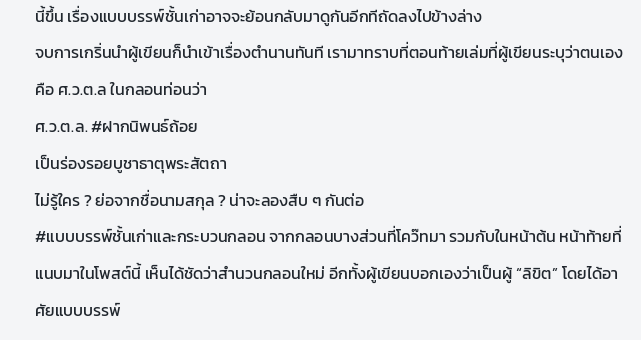นี้ขึ้น เรื่องแบบบรรพ์ชั้นเก่าอาจจะย้อนกลับมาดูกันอีกทีถัดลงไปข้างล่าง
จบการเกริ่นนำผู้เขียนก็นำเข้าเรื่องตำนานทันที เรามาทราบที่ตอนท้ายเล่มที่ผู้เขียนระบุว่าตนเองคือ ศ.ว.ต.ล ในกลอนท่อนว่า
ศ.ว.ต.ล. #ฝากนิพนธ์ถ้อย
เป็นร่องรอยบูชาธาตุพระสัตถา
ไม่รู้ใคร ? ย่อจากชื่อนามสกุล ? น่าจะลองสืบ ๆ กันต่อ
#แบบบรรพ์ชั้นเก่าและกระบวนกลอน จากกลอนบางส่วนที่โคว๊ทมา รวมกับในหน้าต้น หน้าท้ายที่แนบมาในโพสต์นี้ เห็นได้ชัดว่าสำนวนกลอนใหม่ อีกทั้งผู้เขียนบอกเองว่าเป็นผู้ “ลิขิต” โดยได้อาศัยแบบบรรพ์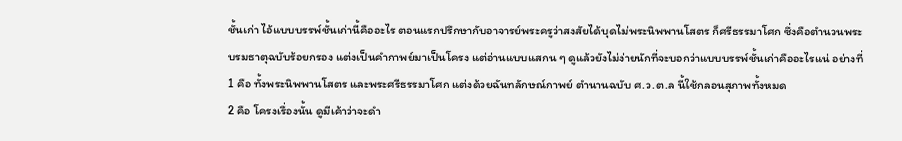ชั้นเก่า ไอ้แบบบรรพ์ชั้นเก่านี้คืออะไร ตอนแรกปรึกษากับอาจารย์พระครูว่าสงสัยได้บุดไม่พระนิพพานโสตร ก็ศรีธรรมาโศก ซึ่งคือตำนวนพระบรมธาตุฉบับร้อยกรอง แต่งเป็นคำกาพย์มาเป็นโครง แต่อ่านแบบแสกน ๆ ดูแล้วยังไม่ง่ายนักที่จะบอกว่าแบบบรรพ์ชั้นเก่าคืออะไรแน่ อย่างที่ 1 คือ ทั้งพระนิพพานโสตร และพระศรีธรรมาโศก แต่งด้วยฉันทลักษณ์กาพย์ ตำนานฉบับ ศ.ว.ต.ล นี้ใช้กลอนสุภาพทั้งหมด
2 คือ โครงเรื่องนั้น ดูมีเค้าว่าจะดำ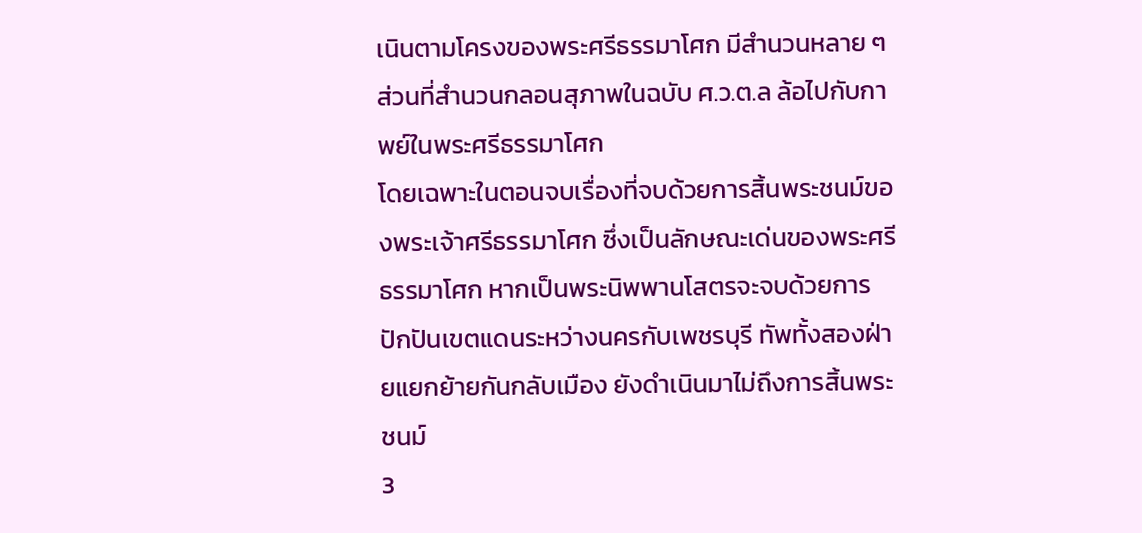เนินตามโครงของพระศรีธรรมาโศก มีสำนวนหลาย ๆ ส่วนที่สำนวนกลอนสุภาพในฉบับ ศ.ว.ต.ล ล้อไปกับกาพย์ในพระศรีธรรมาโศก
โดยเฉพาะในตอนจบเรื่องที่จบด้วยการสิ้นพระชนม์ของพระเจ้าศรีธรรมาโศก ซึ่งเป็นลักษณะเด่นของพระศรีธรรมาโศก หากเป็นพระนิพพานโสตรจะจบด้วยการปักปันเขตแดนระหว่างนครกับเพชรบุรี ทัพทั้งสองฝ่ายแยกย้ายกันกลับเมือง ยังดำเนินมาไม่ถึงการสิ้นพระชนม์
3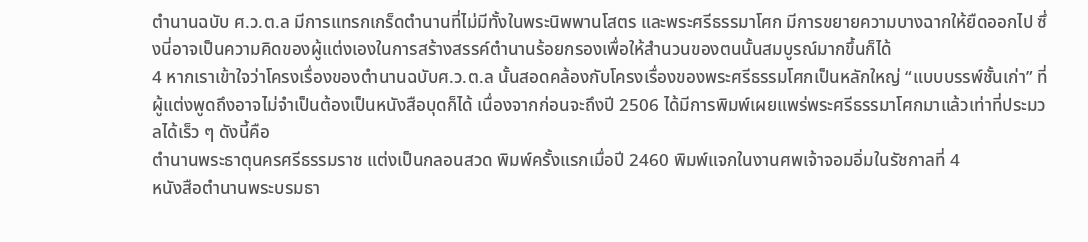ตำนานฉบับ ศ.ว.ต.ล มีการแทรกเกร็ดตำนานที่ไม่มีทั้งในพระนิพพานโสตร และพระศรีธรรมาโศก มีการขยายความบางฉากให้ยืดออกไป ซึ่งนี่อาจเป็นความคิดของผู้แต่งเองในการสร้างสรรค์ตำนานร้อยกรองเพื่อให้สำนวนของตนนั้นสมบูรณ์มากขึ้นก็ได้
4 หากเราเข้าใจว่าโครงเรื่องของตำนานฉบับศ.ว.ต.ล นั้นสอดคล้องกับโครงเรื่องของพระศรีธรรมโศกเป็นหลักใหญ่ “แบบบรรพ์ชั้นเก่า” ที่ผู้แต่งพูดถึงอาจไม่จำเป็นต้องเป็นหนังสือบุดก็ได้ เนื่องจากก่อนจะถึงปี 2506 ได้มีการพิมพ์เผยแพร่พระศรีธรรมาโศกมาแล้วเท่าที่ประมวลได้เร็ว ๆ ดังนี้คือ
ตำนานพระธาตุนครศรีธรรมราช แต่งเป็นกลอนสวด พิมพ์ครั้งแรกเมื่อปี 2460 พิมพ์แจกในงานศพเจ้าจอมอิ่มในรัชกาลที่ 4
หนังสือตำนานพระบรมธา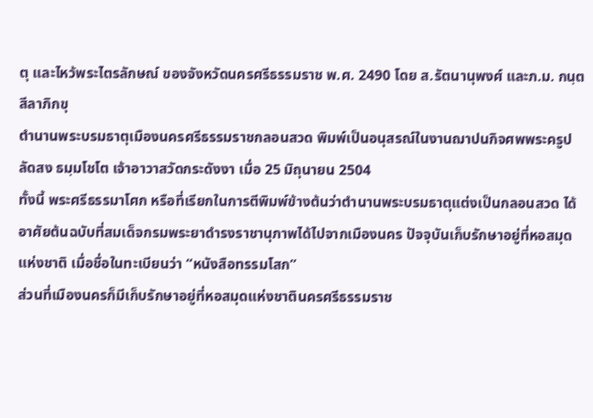ตุ และไหว้พระไตรลักษณ์ ของจังหวัดนครศรีธรรมราช พ.ศ. 2490 โดย ส.รัตนานุพงศ์ และภ.ม. กนฺตสีลาภิกขุ
ตำนานพระบรมธาตุเมืองนครศรีธรรมราชกลอนสวด พิมพ์เป็นอนุสรณ์ในงานฌาปนกิจศพพระครูปลัดสง ธมฺมโชโต เจ้าอาวาสวัดกระดังงา เมื่อ 25 มิถุนายน 2504
ทั้งนี้ พระศรีธรรมาโศก หรือที่เรียกในการตีพิมพ์ข้างต้นว่าตำนานพระบรมธาตุแต่งเป็นกลอนสวด ได้อาศัยต้นฉบับที่สมเด็จกรมพระยาดำรงราชานุภาพได้ไปจากเมืองนคร ปัจจุบันเก็บรักษาอยู่ที่หอสมุดแห่งชาติ เมื่อชื่อในทะเบียนว่า “หนังสือทรรมโสก”
ส่วนที่เมืองนครก็มีเก็บรักษาอยู่ที่หอสมุดแห่งชาตินครศรีธรรมราช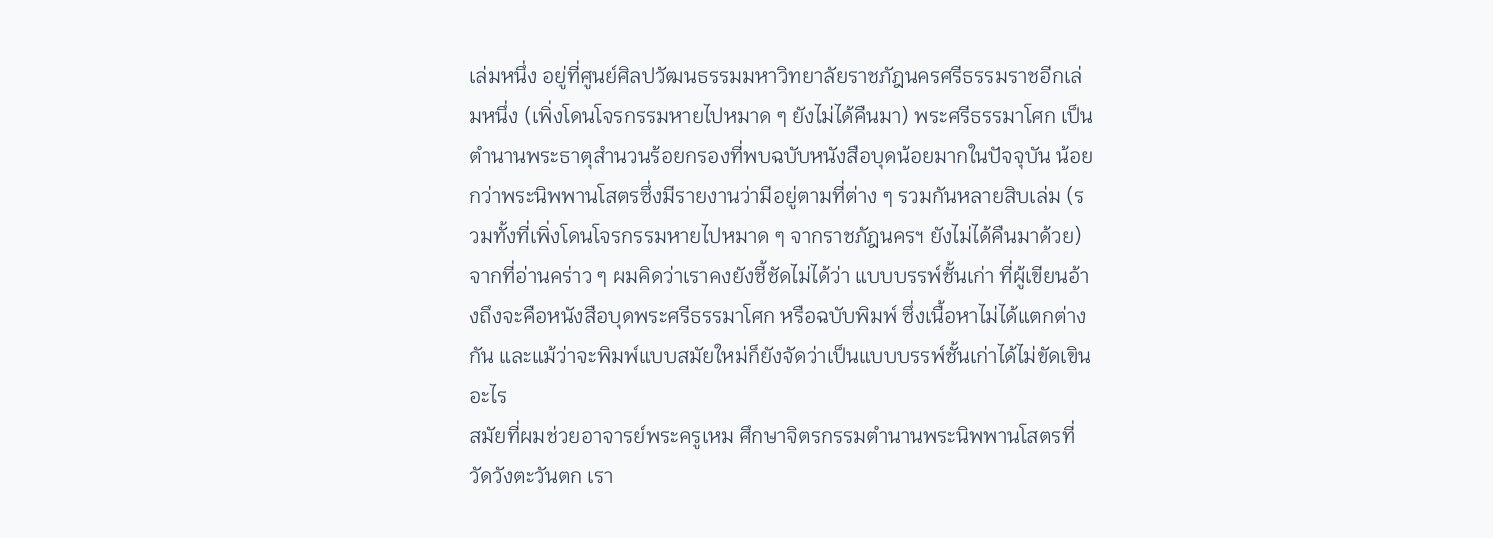เล่มหนึ่ง อยู่ที่ศูนย์ศิลปวัฒนธรรมมหาวิทยาลัยราชภัฎนครศรีธรรมราชอีกเล่มหนึ่ง (เพิ่งโดนโจรกรรมหายไปหมาด ๆ ยังไม่ได้คืนมา) พระศรีธรรมาโศก เป็นตำนานพระธาตุสำนวนร้อยกรองที่พบฉบับหนังสือบุดน้อยมากในปัจจุบัน น้อยกว่าพระนิพพานโสตรซึ่งมีรายงานว่ามีอยู่ตามที่ต่าง ๆ รวมกันหลายสิบเล่ม (รวมทั้งที่เพิ่งโดนโจรกรรมหายไปหมาด ๆ จากราชภัฎนครฯ ยังไม่ได้คืนมาด้วย)
จากที่อ่านคร่าว ๆ ผมคิดว่าเราคงยังชี้ชัดไม่ได้ว่า แบบบรรพ์ชั้นเก่า ที่ผู้เขียนอ้างถึงจะคือหนังสือบุดพระศรีธรรมาโศก หรือฉบับพิมพ์ ซึ่งเนื้อหาไม่ได้แตกต่างกัน และแม้ว่าจะพิมพ์แบบสมัยใหม่ก็ยังจัดว่าเป็นแบบบรรพ์ชั้นเก่าได้ไม่ขัดเขินอะไร
สมัยที่ผมช่วยอาจารย์พระครูเหม ศึกษาจิตรกรรมตำนานพระนิพพานโสตรที่วัดวังตะวันตก เรา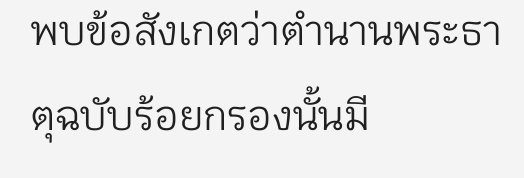พบข้อสังเกตว่าตำนานพระธาตุฉบับร้อยกรองนั้นมี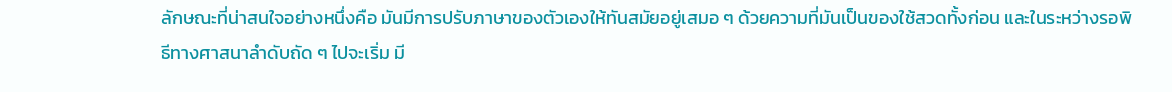ลักษณะที่น่าสนใจอย่างหนึ่งคือ มันมีการปรับภาษาของตัวเองให้ทันสมัยอยู่เสมอ ๆ ด้วยความที่มันเป็นของใช้สวดทั้งก่อน และในระหว่างรอพิธีทางศาสนาลำดับถัด ๆ ไปจะเริ่ม มี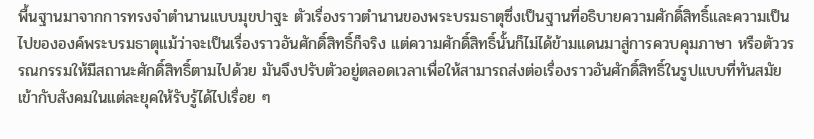พื้นฐานมาจากการทรงจำตำนานแบบมุขปาฐะ ตัวเรื่องราวตำนานของพระบรมธาตุซึ่งเป็นฐานที่อธิบายความศักดิ์สิทธิ์และความเป็นไปขององค์พระบรมธาตุแม้ว่าจะเป็นเรื่องราวอันศักดิ์สิทธิ์ก็จริง แต่ความศักดิ์สิทธิ์นั้นก็ไม่ได้ข้ามแดนมาสู่การควบคุมภาษา หรือตัววรรณกรรมให้มีสถานะศักดิ์สิทธิ์ตามไปด้วย มันจึงปรับตัวอยู่ตลอดเวลาเพื่อให้สามารถส่งต่อเรื่องราวอันศักดิ์สิทธิ์ในรูปแบบที่ทันสมัยเข้ากับสังคมในแต่ละยุคให้รับรู้ได้ไปเรื่อย ๆ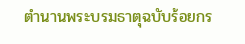ตำนานพระบรมธาตุฉบับร้อยกร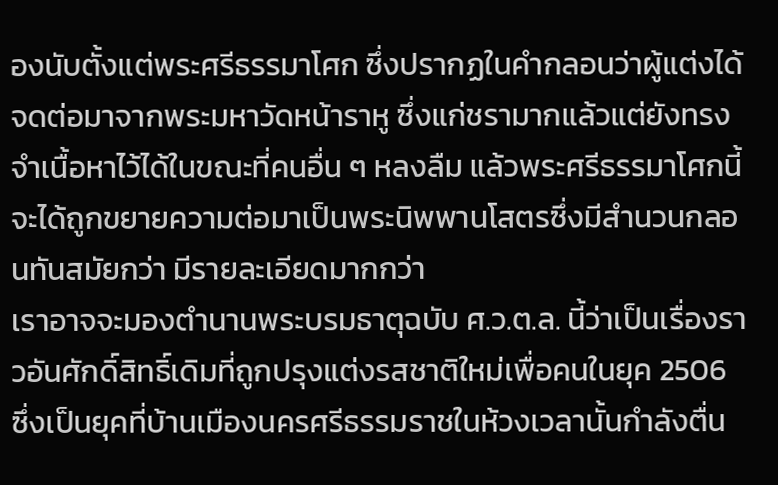องนับตั้งแต่พระศรีธรรมาโศก ซึ่งปรากฏในคำกลอนว่าผู้แต่งได้จดต่อมาจากพระมหาวัดหน้าราหู ซึ่งแก่ชรามากแล้วแต่ยังทรงจำเนื้อหาไว้ได้ในขณะที่คนอื่น ๆ หลงลืม แล้วพระศรีธรรมาโศกนี้จะได้ถูกขยายความต่อมาเป็นพระนิพพานโสตรซึ่งมีสำนวนกลอนทันสมัยกว่า มีรายละเอียดมากกว่า
เราอาจจะมองตำนานพระบรมธาตุฉบับ ศ.ว.ต.ล. นี้ว่าเป็นเรื่องราวอันศักดิ์สิทธิ์เดิมที่ถูกปรุงแต่งรสชาติใหม่เพื่อคนในยุค 2506 ซึ่งเป็นยุคที่บ้านเมืองนครศรีธรรมราชในห้วงเวลานั้นกำลังตื่น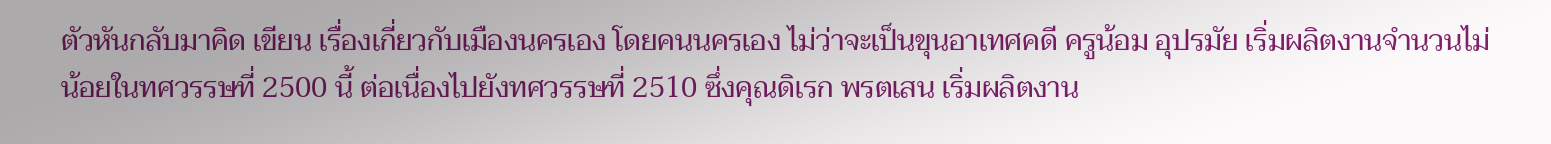ตัวหันกลับมาคิด เขียน เรื่องเกี่ยวกับเมืองนครเอง โดยคนนครเอง ไม่ว่าจะเป็นขุนอาเทศคดี ครูน้อม อุปรมัย เริ่มผลิตงานจำนวนไม่น้อยในทศวรรษที่ 2500 นี้ ต่อเนื่องไปยังทศวรรษที่ 2510 ซึ่งคุณดิเรก พรตเสน เริ่มผลิตงาน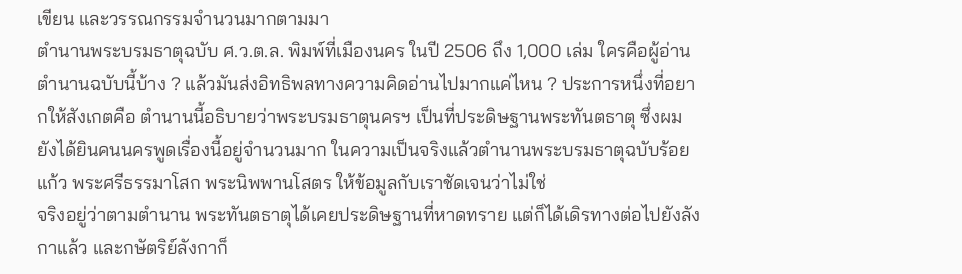เขียน และวรรณกรรมจำนวนมากตามมา
ตำนานพระบรมธาตุฉบับ ศ.ว.ต.ล. พิมพ์ที่เมืองนคร ในปี 2506 ถึง 1,000 เล่ม ใครคือผู้อ่านตำนานฉบับนี้บ้าง ? แล้วมันส่งอิทธิพลทางความคิดอ่านไปมากแค่ไหน ? ประการหนึ่งที่อยากให้สังเกตคือ ตำนานนี้อธิบายว่าพระบรมธาตุนครฯ เป็นที่ประดิษฐานพระทันตธาตุ ซึ่งผมยังได้ยินคนนครพูดเรื่องนี้อยู่จำนวนมาก ในความเป็นจริงแล้วตำนานพระบรมธาตุฉบับร้อยแก้ว พระศรีธรรมาโสก พระนิพพานโสตร ให้ข้อมูลกับเราชัดเจนว่าไม่ใช่
จริงอยู่ว่าตามตำนาน พระทันตธาตุได้เคยประดิษฐานที่หาดทราย แต่ก็ได้เดิรทางต่อไปยังลังกาแล้ว และกษัตริย์ลังกาก็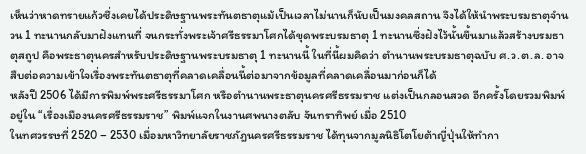เห็นว่าหาดทรายแก้วซึ่งเคยได้ประดิษฐานพระทันตธาตุแม้เป็นเวลาไม่นานก็นับเป็นมงคลสถาน จึงได้ให้นำพระบรมธาตุจำนวน 1 ทะนานกลับมาฝังแทนที่ จนกระทั่งพระเจ้าศรีธรรมาโศกได้ขุดพระบรมธาตุ 1 ทะนานซึ่งฝังไว้นั้นขึ้นมาแล้วสร้างบรมธาตุสถูป คือพระธาตุนครสำหรับประดิษฐานพระบรมธาตุ 1 ทะนานนี้ ในที่นี้ผมคิดว่า ตำนานพระบรมธาตุฉบับ ศ.ว.ต.ล. อาจสืบต่อความเข้าใจเรื่องพระทันตธาตุที่คลาดเคลื่อนนี้ต่อมาจากข้อมูลที่คลาดเคลื่อนมาก่อนก็ได้
หลังปี 2506 ได้มีการพิมพ์พระศรีธรรมาโศก หรือตำนานพระธาตุนครศรีธรรมราช แต่งเป็นกลอนสวด อีกครั้งโดยรวมพิมพ์อยู่ใน “เรื่องเมืองนครศรีธรรมราช” พิมพ์แจกในงานศพนางตลับ จันทราทิพย์ เมื่อ 2510
ในทศวรรษที่ 2520 – 2530 เมื่อมหาวิทยาลัยราชภัฎนครศรีธรรมราช ได้ทุนจากมูลนิธิโตโยต้าญี่ปุ่นให้ทำกา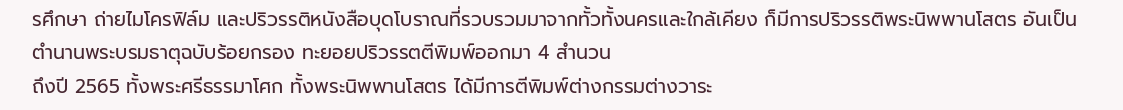รศึกษา ถ่ายไมโครฟิล์ม และปริวรรติหนังสือบุดโบราณที่รวบรวมมาจากทั้วทั้งนครและใกล้เคียง ก็มีการปริวรรติพระนิพพานโสตร อันเป็นตำนานพระบรมธาตุฉบับร้อยกรอง ทะยอยปริวรรตตีพิมพ์ออกมา 4 สำนวน
ถึงปี 2565 ทั้งพระศรีธรรมาโศก ทั้งพระนิพพานโสตร ได้มีการตีพิมพ์ต่างกรรมต่างวาระ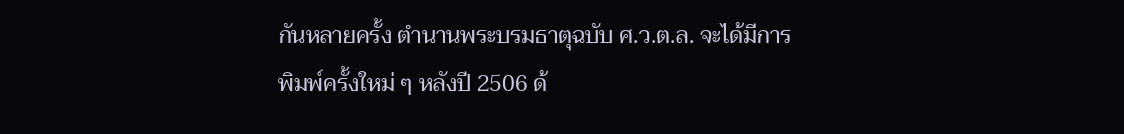กันหลายครั้ง ตำนานพระบรมธาตุฉบับ ศ.ว.ต.ล. จะได้มีการพิมพ์ครั้งใหม่ ๆ หลังปี 2506 ด้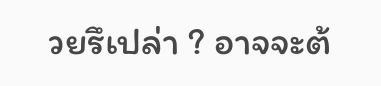วยรึเปล่า ? อาจจะต้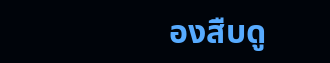องสืบดู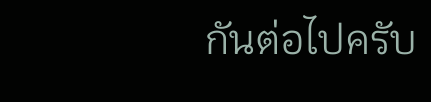กันต่อไปครับ